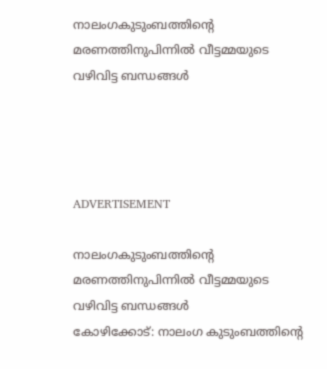നാലംഗകുടുംബത്തിന്റെ മരണത്തിനുപിന്നില്‍ വീട്ടമ്മയുടെ വഴിവിട്ട ബന്ധങ്ങള്‍




ADVERTISEMENT

നാലംഗകുടുംബത്തിന്റെ മരണത്തിനുപിന്നില്‍ വീട്ടമ്മയുടെ വഴിവിട്ട ബന്ധങ്ങള്‍
കോഴിക്കോട്: നാലംഗ കുടുംബത്തിന്റെ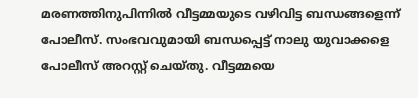മരണത്തിനുപിന്നില്‍ വീട്ടമ്മയുടെ വഴിവിട്ട ബന്ധങ്ങളെന്ന്‌ പോലീസ്. സംഭവവുമായി ബന്ധപ്പെട്ട് നാലു യുവാക്കളെ പോലീസ് അറസ്റ്റ് ചെയ്തു. വീട്ടമ്മയെ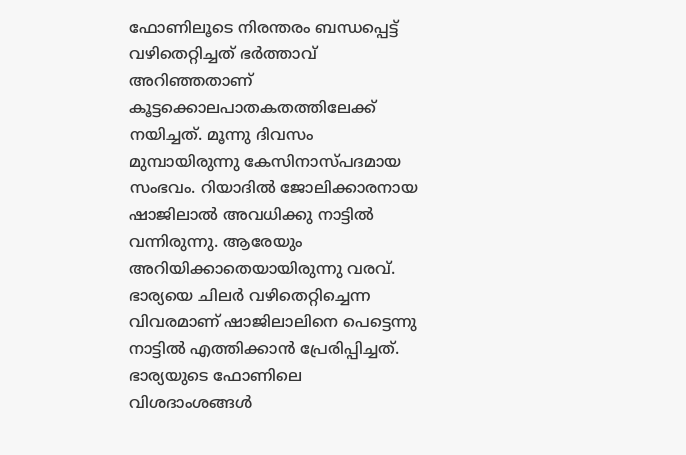ഫോണിലൂടെ നിരന്തരം ബന്ധപ്പെട്ട് വഴിതെറ്റിച്ചത് ഭര്‍ത്താവ് അറിഞ്ഞതാണ് കൂട്ടക്കൊലപാതകതത്തിലേക്ക് നയിച്ചത്. മൂന്നു ദിവസം മുമ്പായിരുന്നു കേസിനാസ്പദമായ സംഭവം. റിയാദില്‍ ജോലിക്കാരനായ ഷാജിലാല്‍ അവധിക്കു നാട്ടില്‍ വന്നിരുന്നു. ആരേയും അറിയിക്കാതെയായിരുന്നു വരവ്. ഭാര്യയെ ചിലര്‍ വഴിതെറ്റിച്ചെന്ന വിവരമാണ് ഷാജിലാലിനെ പെട്ടെന്നു നാട്ടില്‍ എത്തിക്കാന്‍ പ്രേരിപ്പിച്ചത്. ഭാര്യയുടെ ഫോണിലെ വിശദാംശങ്ങള്‍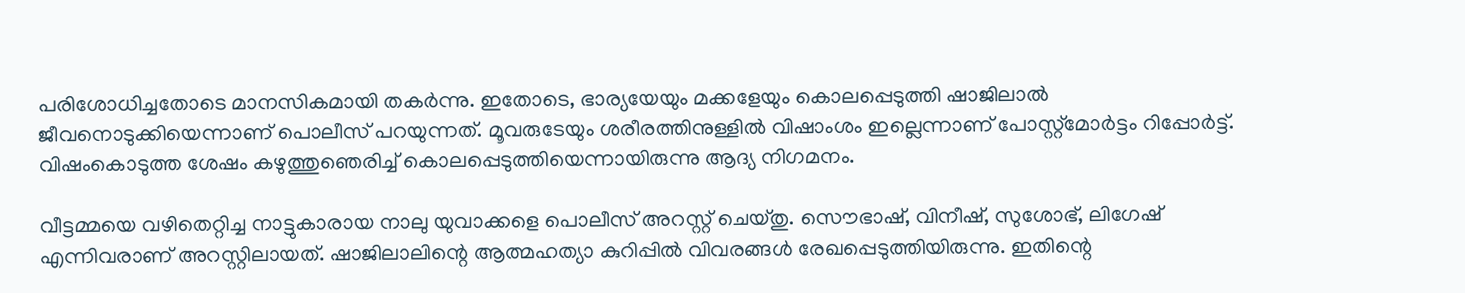പരിശോധിച്ചതോടെ മാനസികമായി തകര്‍ന്നു. ഇതോടെ, ഭാര്യയേയും മക്കളേയും കൊലപ്പെടുത്തി ഷാജിലാല്‍ ജീവനൊടുക്കിയെന്നാണ് പൊലീസ് പറയുന്നത്. മൂവരുടേയും ശരീരത്തിനുള്ളില്‍ വിഷാംശം ഇല്ലെന്നാണ് പോസ്റ്റ്മോര്‍ട്ടം റിപ്പോര്‍ട്ട്. വിഷംകൊടുത്ത ശേഷം കഴുത്തുഞെരിച്ച് കൊലപ്പെടുത്തിയെന്നായിരുന്നു ആദ്യ നിഗമനം.

വീട്ടമ്മയെ വഴിതെറ്റിച്ച നാട്ടുകാരായ നാലു യുവാക്കളെ പൊലീസ് അറസ്റ്റ് ചെയ്തു. സൌഭാഷ്, വിനീഷ്, സുശോഭ്, ലിഗേഷ് എന്നിവരാണ് അറസ്റ്റിലായത്. ഷാജിലാലിന്റെ ആത്മഹത്യാ കുറിപ്പില്‍ വിവരങ്ങള്‍ രേഖപ്പെടുത്തിയിരുന്നു. ഇതിന്റെ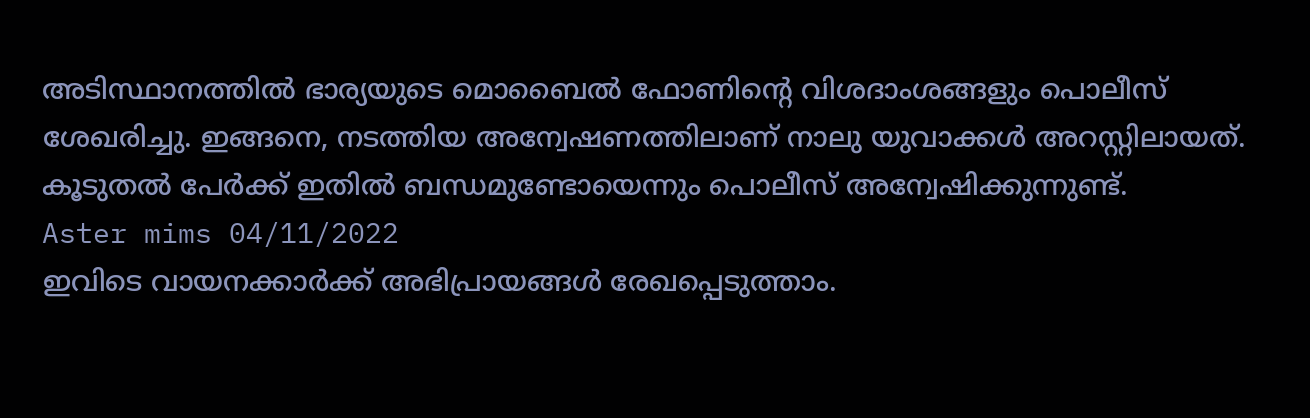അടിസ്ഥാനത്തില്‍ ഭാര്യയുടെ മൊബൈല്‍ ഫോണിന്റെ വിശദാംശങ്ങളും പൊലീസ് ശേഖരിച്ചു. ഇങ്ങനെ, നടത്തിയ അന്വേഷണത്തിലാണ് നാലു യുവാക്കള്‍ അറസ്റ്റിലായത്. കൂടുതല്‍ പേര്‍ക്ക് ഇതില്‍ ബന്ധമുണ്ടോയെന്നും പൊലീസ് അന്വേഷിക്കുന്നുണ്ട്.
Aster mims 04/11/2022
ഇവിടെ വായനക്കാർക്ക് അഭിപ്രായങ്ങൾ രേഖപ്പെടുത്താം.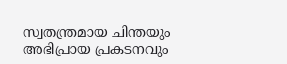സ്വതന്ത്രമായ ചിന്തയും അഭിപ്രായ പ്രകടനവും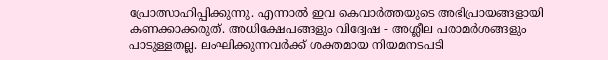പ്രോത്സാഹിപ്പിക്കുന്നു. എന്നാൽ ഇവ കെവാർത്തയുടെ അഭിപ്രായങ്ങളായി കണക്കാക്കരുത്. അധിക്ഷേപങ്ങളും വിദ്വേഷ - അശ്ലീല പരാമർശങ്ങളും പാടുള്ളതല്ല. ലംഘിക്കുന്നവർക്ക് ശക്തമായ നിയമനടപടി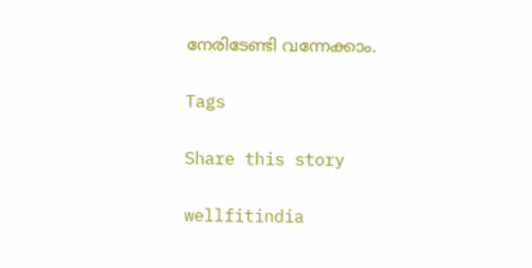നേരിടേണ്ടി വന്നേക്കാം.

Tags

Share this story

wellfitindia